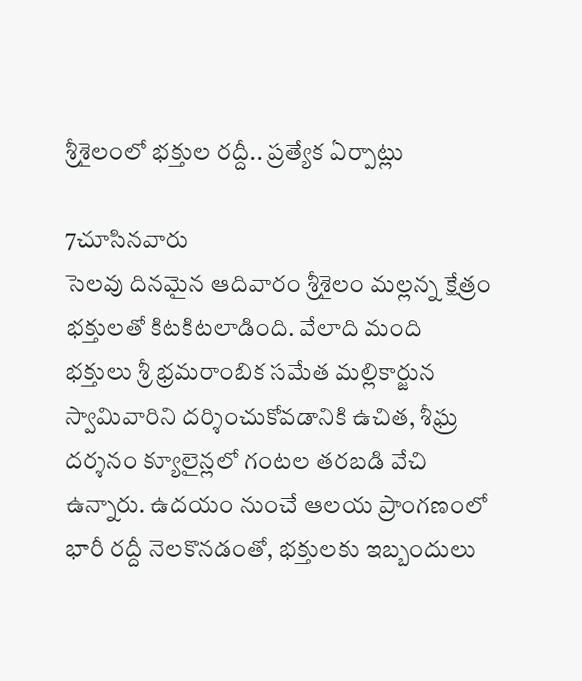శ్రీశైలంలో భక్తుల రద్దీ.. ప్రత్యేక ఏర్పాట్లు

7చూసినవారు
సెలవు దినమైన ఆదివారం శ్రీశైలం మల్లన్న క్షేత్రం భక్తులతో కిటకిటలాడింది. వేలాది మంది భక్తులు శ్రీ భ్రమరాంబిక సమేత మల్లికార్జున స్వామివారిని దర్శించుకోవడానికి ఉచిత, శీఘ్ర దర్శనం క్యూలైన్లలో గంటల తరబడి వేచి ఉన్నారు. ఉదయం నుంచే ఆలయ ప్రాంగణంలో భారీ రద్దీ నెలకొనడంతో, భక్తులకు ఇబ్బందులు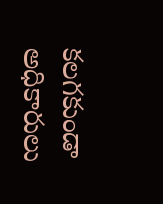కలగకుండా అధికారులు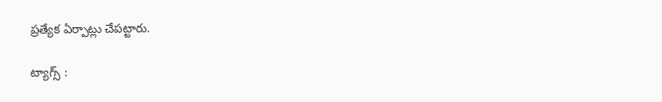ప్రత్యేక ఏర్పాట్లు చేపట్టారు.

ట్యాగ్స్ :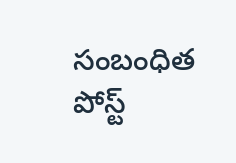సంబంధిత పోస్ట్